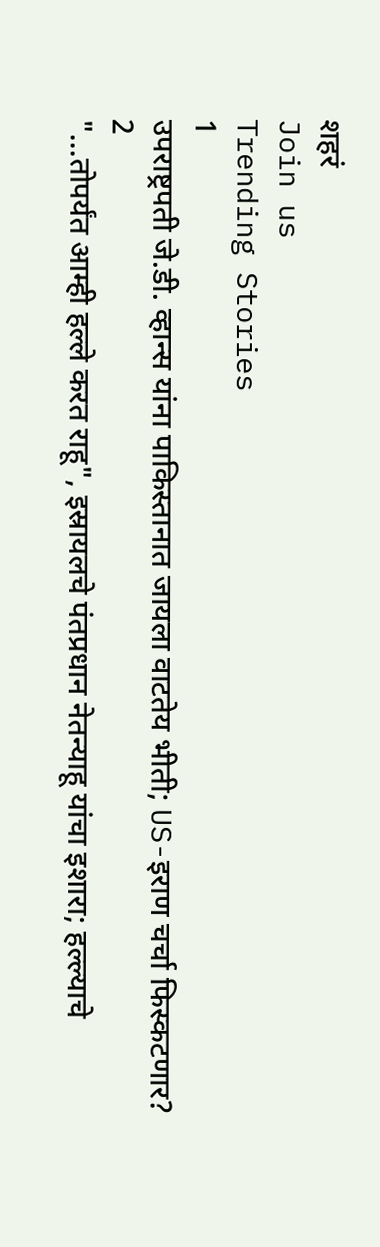शहरं
Join us
Trending Stories
1
उपराष्ट्रपती जे.डी. व्हान्स यांना पाकिस्तानात जायला वाटतेय भीती; US-इराण चर्चा फिस्कटणार?
2
"...तोपर्यंत आम्ही हल्ले करत राहू", इस्रायलचे पंतप्रधान नेतन्याहू यांचा इशारा; हल्ल्याचे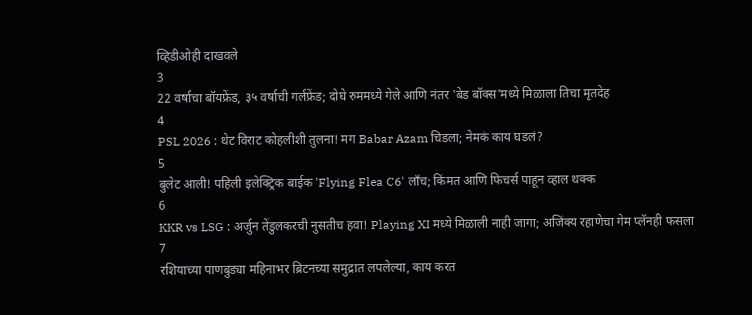व्हिडीओही दाखवले
3
22 वर्षाचा बॉयफ्रेंड, ३५ वर्षाची गर्लफ्रेंड; दोघे रुममध्ये गेले आणि नंतर 'बेड बॉक्स'मध्ये मिळाला तिचा मृतदेह
4
PSL 2026 : थेट विराट कोहलीशी तुलना! मग Babar Azam चिडला; नेमकं काय घडलं?
5
बुलेट आली! पहिली इलेक्ट्रिक बाईक 'Flying Flea C6' लाँच; किंमत आणि फिचर्स पाहून व्हाल थक्क
6
KKR vs LSG : अर्जुन तेंडुलकरची नुसतीच हवा! Playing XI मध्ये मिळाली नाही जागा; अजिंक्य रहाणेचा गेम प्लॅनही फसला
7
रशियाच्या पाणबुड्या महिनाभर ब्रिटनच्या समुद्रात लपलेल्या, काय करत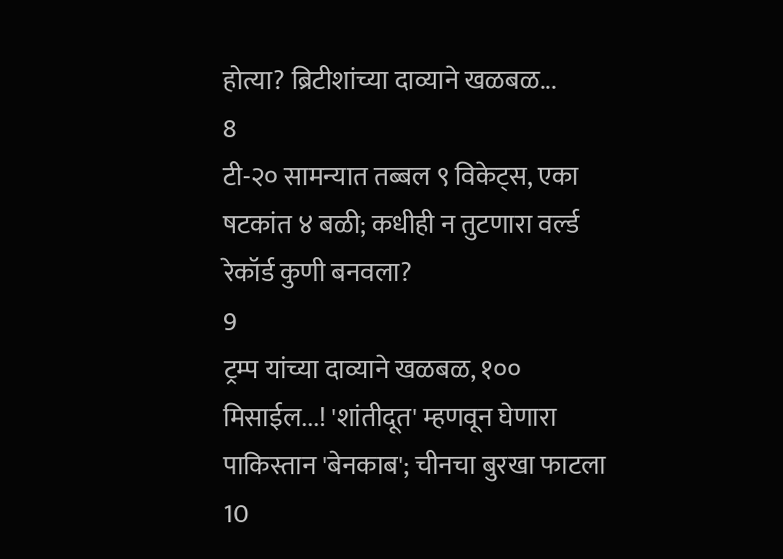होत्या? ब्रिटीशांच्या दाव्याने खळबळ...
8
टी-२० सामन्यात तब्बल ९ विकेट्स, एका षटकांत ४ बळी; कधीही न तुटणारा वर्ल्ड रेकॉर्ड कुणी बनवला?
9
ट्रम्प यांच्या दाव्याने खळबळ, १०० मिसाईल...! 'शांतीदूत' म्हणवून घेणारा पाकिस्तान 'बेनकाब'; चीनचा बुरखा फाटला
10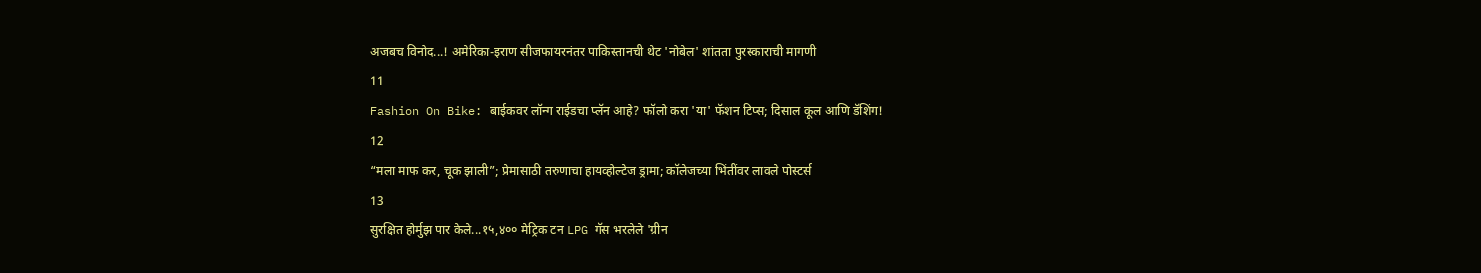अजबच विनोद...! अमेरिका-इराण सीजफायरनंतर पाकिस्तानची थेट 'नोबेल' शांतता पुरस्काराची मागणी
11
Fashion On Bike: बाईकवर लॉन्ग राईडचा प्लॅन आहे? फॉलो करा 'या' फॅशन टिप्स; दिसाल कूल आणि डॅशिंग!
12
“मला माफ कर, चूक झाली”; प्रेमासाठी तरुणाचा हायव्होल्टेज ड्रामा; कॉलेजच्या भिंतींवर लावले पोस्टर्स
13
सुरक्षित होर्मुझ पार केले...१५,४०० मेट्रिक टन LPG गॅस भरलेले 'ग्रीन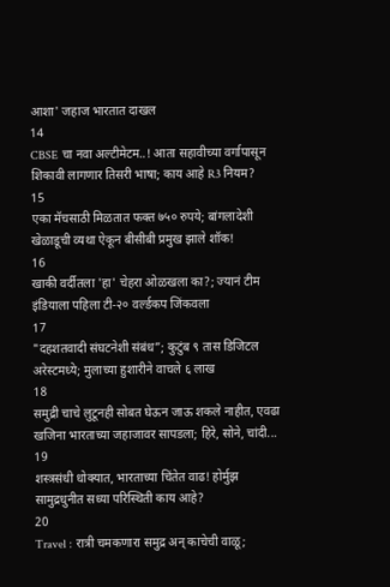आशा' जहाज भारतात दाखल
14
CBSE चा नवा अल्टीमेटम..! आता सहावीच्या वर्गापासून शिकावी लागणार तिसरी भाषा; काय आहे R3 नियम?
15
एका मॅचसाठी मिळतात फक्त ७५० रुपये; बांगलादेशी खेळाडूची व्यथा ऐकून बीसीबी प्रमुख झाले शॉक!
16
खाकी वर्दीतला 'हा' चेहरा ओळखला का?; ज्यानं टीम इंडियाला पहिला टी-२० वर्ल्डकप जिंकवला
17
"दहशतवादी संघटनेशी संबंध”; कुटुंब ९ तास डिजिटल अरेस्टमध्ये; मुलाच्या हुशारीने वाचले ६ लाख
18
समुद्री चाचे लुटूनही सोबत घेऊन जाऊ शकले नाहीत, एवढा खजिना भारताच्या जहाजावर सापडला; हिरे, सोने, चांदी...
19
शस्त्रसंधी धोक्यात, भारताच्या चिंतेत वाढ! होर्मुझ सामुद्रधुनीत सध्या परिस्थिती काय आहे?
20
Travel : रात्री चमकणारा समुद्र अन् काचेची वाळू;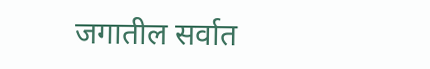जगातील सर्वात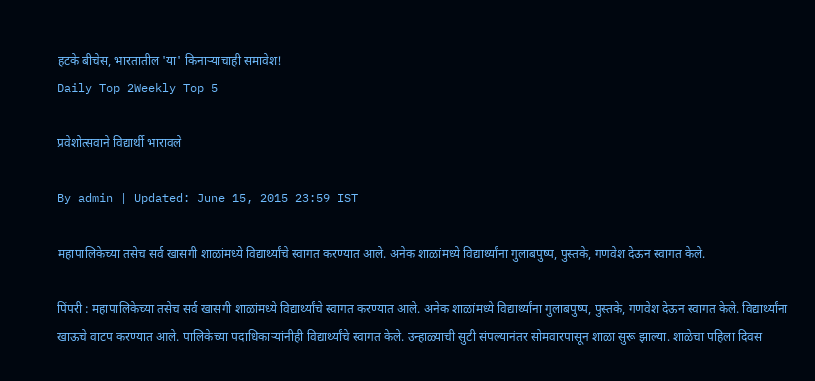हटके बीचेस, भारतातील 'या' किनाऱ्याचाही समावेश!
Daily Top 2Weekly Top 5

प्रवेशोत्सवाने विद्यार्थी भारावले

By admin | Updated: June 15, 2015 23:59 IST

महापालिकेच्या तसेच सर्व खासगी शाळांमध्ये विद्यार्थ्यांचे स्वागत करण्यात आले. अनेक शाळांमध्ये विद्यार्थ्यांना गुलाबपुष्प, पुस्तके, गणवेश देऊन स्वागत केले.

पिंपरी : महापालिकेच्या तसेच सर्व खासगी शाळांमध्ये विद्यार्थ्यांचे स्वागत करण्यात आले. अनेक शाळांमध्ये विद्यार्थ्यांना गुलाबपुष्प, पुस्तके, गणवेश देऊन स्वागत केले. विद्यार्थ्यांना खाऊचे वाटप करण्यात आले. पालिकेच्या पदाधिकाऱ्यांनीही विद्यार्थ्यांचे स्वागत केले. उन्हाळ्याची सुटी संपल्यानंतर सोमवारपासून शाळा सुरू झाल्या. शाळेचा पहिला दिवस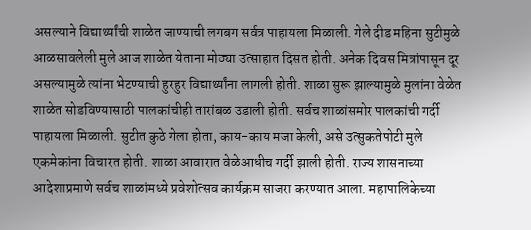असल्याने विद्यार्थ्यांची शाळेत जाण्याची लगबग सर्वत्र पाहायला मिळाली. गेले दीड महिना सुटीमुळे आळसावलेली मुले आज शाळेत येताना मोठ्या उत्साहात दिसत होती. अनेक दिवस मित्रांपासून दूर असल्यामुळे त्यांना भेटण्याची हुरहुर विद्यार्थ्यांना लागली होती. शाळा सुरू झाल्यामुळे मुलांना वेळेत शाळेत सोडविण्यासाठी पालकांचीही तारांबळ उडाली होती. सर्वच शाळांसमोर पालकांची गर्दी पाहायला मिळाली. सुटीत कुठे गेला होता, काय-काय मजा केली, असे उत्सुकतेपोटी मुले एकमेकांना विचारत होती. शाळा आवारात वेळेआधीच गर्दी झाली होती. राज्य शासनाच्या आदेशाप्रमाणे सर्वच शाळांमध्ये प्रवेशोत्सव कार्यक्रम साजरा करण्यात आला. महापालिकेच्या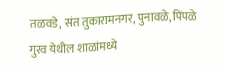तळवडे, संत तुकारामनगर, पुनावळे, पिंपळे गुरव येथील शाळांमध्ये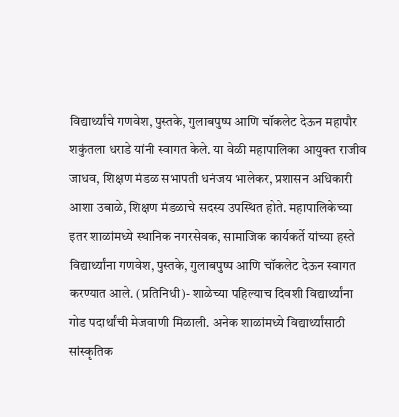विद्यार्थ्यांचे गणवेश, पुस्तके, गुलाबपुष्प आणि चॉकलेट देऊन महापौर शकुंतला धराडे यांनी स्वागत केले. या वेळी महापालिका आयुक्त राजीव जाधव, शिक्षण मंडळ सभापती धनंजय भालेकर, प्रशासन अधिकारी आशा उबाळे, शिक्षण मंडळाचे सदस्य उपस्थित होते. महापालिकेच्या इतर शाळांमध्ये स्थानिक नगरसेवक, सामाजिक कार्यकर्ते यांच्या हस्ते विद्यार्थ्यांना गणवेश, पुस्तके, गुलाबपुष्प आणि चॉकलेट देऊन स्वागत करण्यात आले. (प्रतिनिधी)- शाळेच्या पहिल्याच दिवशी विद्यार्थ्यांना गोड पदार्थांची मेजवाणी मिळाली. अनेक शाळांमध्ये विद्यार्थ्यांसाठी सांस्कृतिक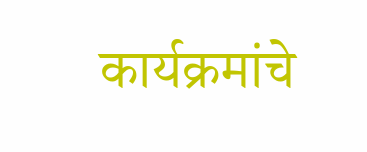कार्यक्रमांचे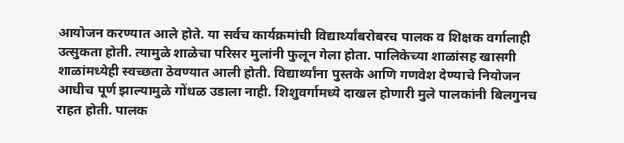आयोजन करण्यात आले होते. या सर्वच कार्यक्रमांची विद्यार्थ्यांबरोबरच पालक व शिक्षक वर्गालाही उत्सुकता होती. त्यामुळे शाळेचा परिसर मुलांनी फुलून गेला होता. पालिकेच्या शाळांसह खासगी शाळांमध्येही स्वच्छता ठेवण्यात आली होती. विद्यार्थ्यांना पुस्तके आणि गणवेश देण्याचे नियोजन आधीच पूर्ण झाल्यामुळे गोंधळ उडाला नाही. शिशुवर्गामध्ये दाखल होणारी मुले पालकांनी बिलगुनच राहत होती. पालक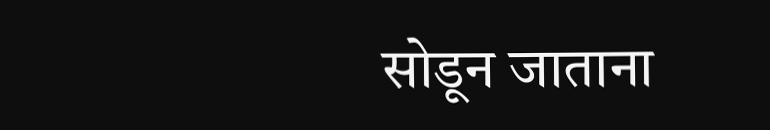सोडून जाताना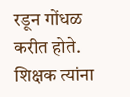रडून गोंधळ करीत होते. शिक्षक त्यांना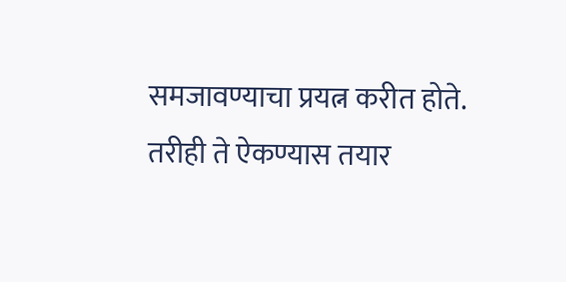समजावण्याचा प्रयत्न करीत होते. तरीही ते ऐकण्यास तयार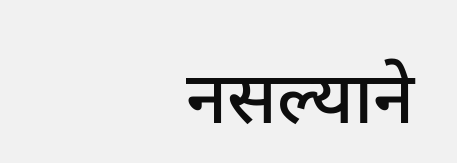नसल्याने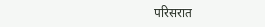परिसरात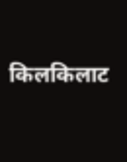किलकिलाट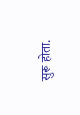सुरू होता.